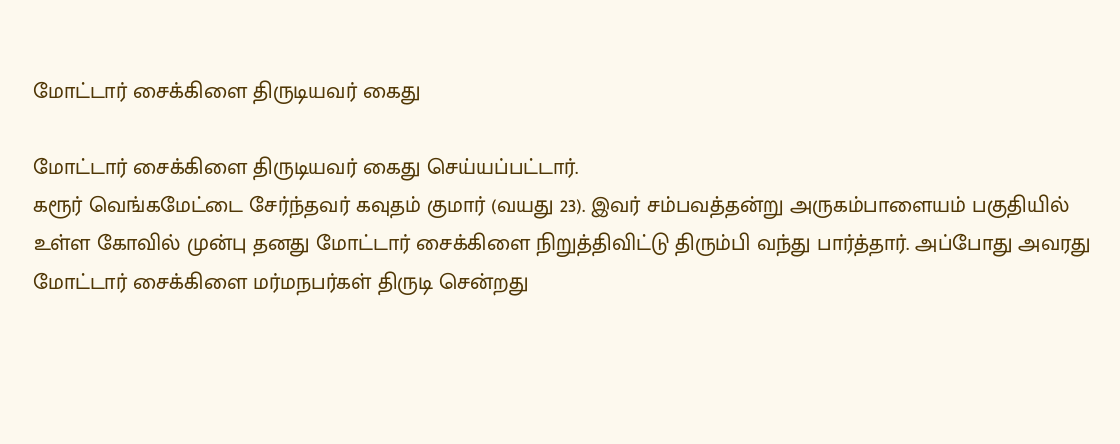மோட்டார் சைக்கிளை திருடியவர் கைது

மோட்டார் சைக்கிளை திருடியவர் கைது செய்யப்பட்டார்.
கரூர் வெங்கமேட்டை சேர்ந்தவர் கவுதம் குமார் (வயது 23). இவர் சம்பவத்தன்று அருகம்பாளையம் பகுதியில் உள்ள கோவில் முன்பு தனது மோட்டார் சைக்கிளை நிறுத்திவிட்டு திரும்பி வந்து பார்த்தார். அப்போது அவரது மோட்டார் சைக்கிளை மர்மநபர்கள் திருடி சென்றது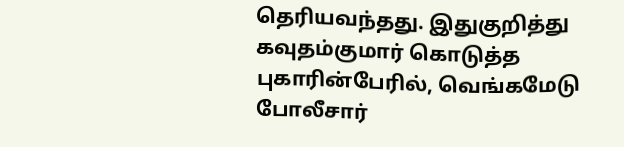தெரியவந்தது. இதுகுறித்து கவுதம்குமார் கொடுத்த புகாரின்பேரில், வெங்கமேடு போலீசார்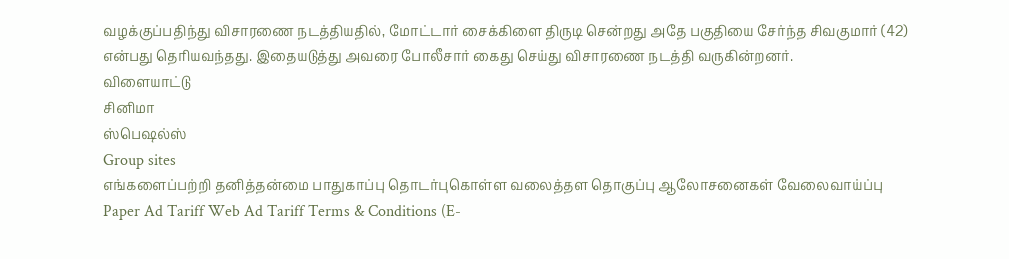வழக்குப்பதிந்து விசாரணை நடத்தியதில், மோட்டார் சைக்கிளை திருடி சென்றது அதே பகுதியை சேர்ந்த சிவகுமார் (42) என்பது தெரியவந்தது. இதையடுத்து அவரை போலீசார் கைது செய்து விசாரணை நடத்தி வருகின்றனர்.
விளையாட்டு
சினிமா
ஸ்பெஷல்ஸ்
Group sites
எங்களைப்பற்றி தனித்தன்மை பாதுகாப்பு தொடர்புகொள்ள வலைத்தள தொகுப்பு ஆலோசனைகள் வேலைவாய்ப்பு
Paper Ad Tariff Web Ad Tariff Terms & Conditions (E-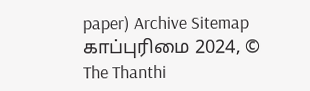paper) Archive Sitemap
காப்புரிமை 2024, © The Thanthi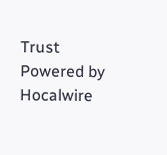Trust Powered by Hocalwire